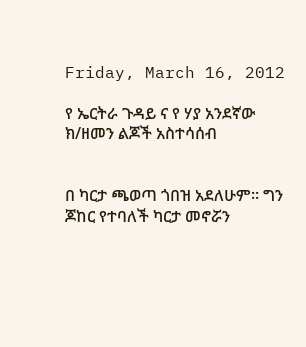Friday, March 16, 2012

የ ኤርትራ ጉዳይ ና የ ሃያ አንደኛው ክ/ዘመን ልጆች አስተሳሰብ


በ ካርታ ጫወጣ ጎበዝ አደለሁም። ግን ጆከር የተባለች ካርታ መኖሯን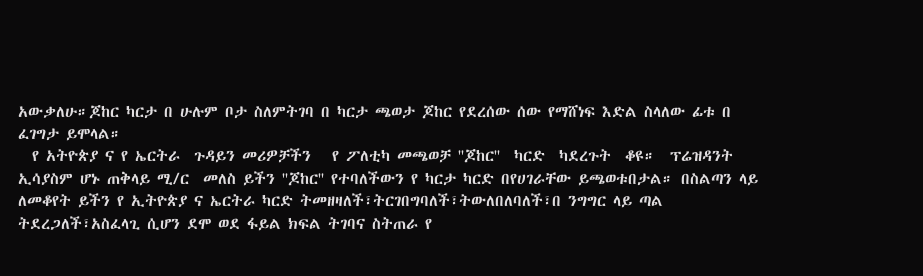አውቃለሁ።ጆከር ካርታ በ ሁሉም ቦታ ስለምትገባ በ ካርታ ጫወታ ጆከር የደረሰው ሰው የማሸነፍ እድል ስላለው ፊቱ በ ፈገግታ ይሞላል።
  የ አትዮጵያ ና የ ኤርትራ  ጉዳይን መሪዎቻችን   የ ፖለቲካ መጫወቻ ''ጆከር''  ካርድ  ካደረጉት  ቆዩ።  ፕሬዝዳንት ኢሳያስም ሆኑ ጠቅላይ ሚ/ር  መለስ ይችን ''ጆከር'' የተባለችውን የ ካርታ ካርድ በየሀገራቸው ይጫወቱበታል። በስልጣን ላይ ለመቆየት ይችን የ ኢትዮጵያ ና ኤርትራ ካርድ ትመዘዛለች፣ትርገበግባለች፣ትውለበለባለች፣በ ንግግር ላይ ጣል ትደረጋለች፣አስፈላጊ ሲሆን ደሞ ወደ ፋይል ክፍል ትገባና ስትጠራ የ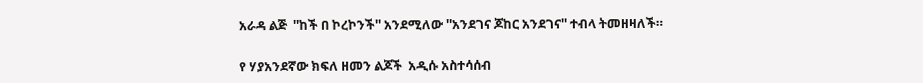አራዳ ልጅ  ''ከች በ ኮረኮንች'' አንደሚለው ''አንደገና ጆከር አንደገና'' ተብላ ትመዘዛለች።

የ ሃያአንደኛው ክፍለ ዘመን ልጆች  አዲሱ አስተሳሰብ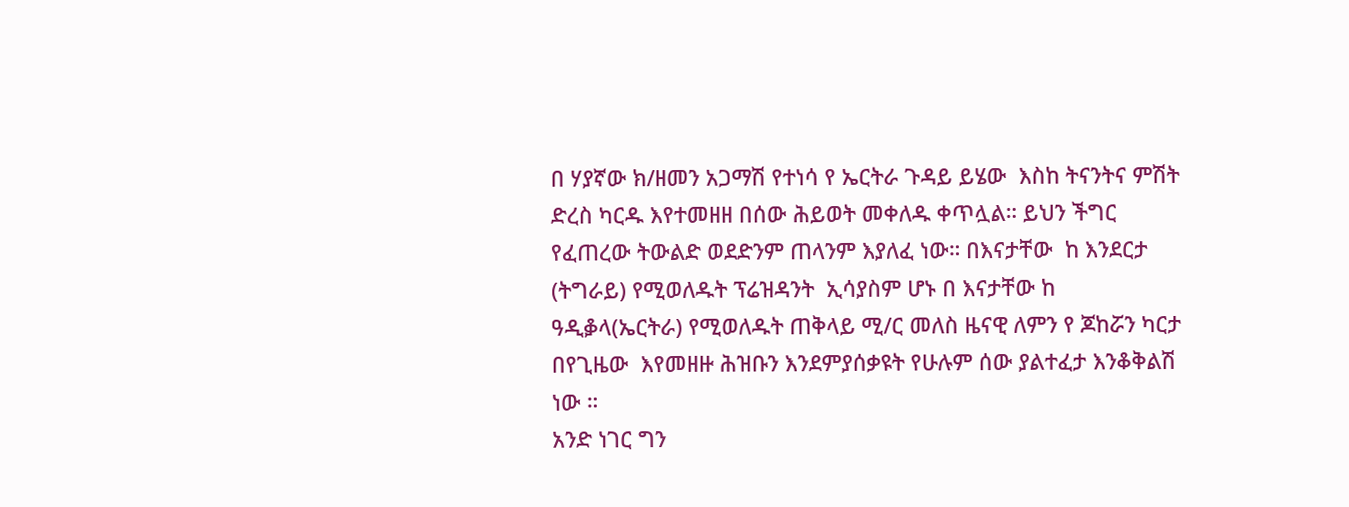በ ሃያኛው ክ/ዘመን አጋማሽ የተነሳ የ ኤርትራ ጉዳይ ይሄው  እስከ ትናንትና ምሽት ድረስ ካርዱ እየተመዘዘ በሰው ሕይወት መቀለዱ ቀጥሏል። ይህን ችግር የፈጠረው ትውልድ ወደድንም ጠላንም እያለፈ ነው። በእናታቸው  ከ እንደርታ (ትግራይ) የሚወለዱት ፕሬዝዳንት  ኢሳያስም ሆኑ በ እናታቸው ከ ዓዲቇላ(ኤርትራ) የሚወለዱት ጠቅላይ ሚ/ር መለስ ዜናዊ ለምን የ ጆከሯን ካርታ በየጊዜው  እየመዘዙ ሕዝቡን እንደምያሰቃዩት የሁሉም ሰው ያልተፈታ እንቆቅልሽ ነው ።
አንድ ነገር ግን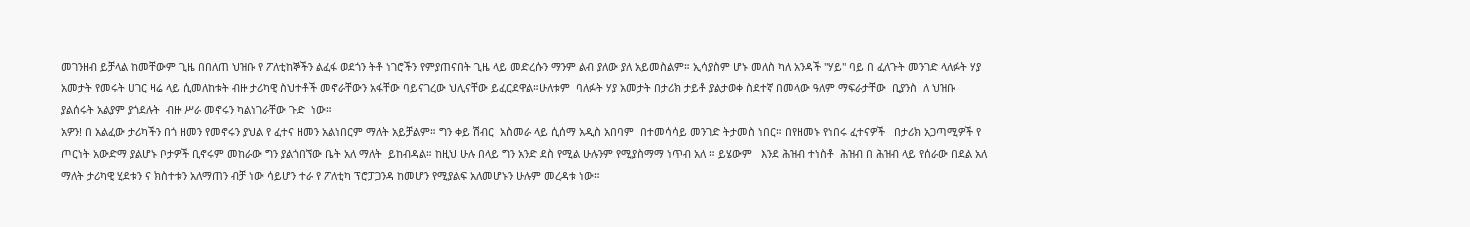መገንዘብ ይቻላል ከመቸውም ጊዜ በበለጠ ህዝቡ የ ፖለቲከኞችን ልፈፋ ወደጎን ትቶ ነገሮችን የምያጠናበት ጊዜ ላይ መድረሱን ማንም ልብ ያለው ያለ አይመስልም። ኢሳያስም ሆኑ መለስ ካለ አንዳች ''ሃይ'' ባይ በ ፈለጉት መንገድ ላለፉት ሃያ አመታት የመሩት ሀገር ዛሬ ላይ ሲመለከቱት ብዙ ታሪካዊ ስህተቶች መኖራቸውን አፋቸው ባይናገረው ህሊናቸው ይፈርደዋል።ሁለቱም  ባለፉት ሃያ አመታት በታሪክ ታይቶ ያልታወቀ ስደተኛ በመላው ዓለም ማፍራታቸው  ቢያንስ  ለ ህዝቡ ያልሰሩት አልያም ያጎደሉት  ብዙ ሥራ መኖሩን ካልነገራቸው ጉድ  ነው።
አዎን! በ አልፈው ታሪካችን በጎ ዘመን የመኖሩን ያህል የ ፈተና ዘመን አልነበርም ማለት አይቻልም። ግን ቀይ ሽብር  አስመራ ላይ ሲሰማ አዲስ አበባም  በተመሳሳይ መንገድ ትታመስ ነበር። በየዘመኑ የነበሩ ፈተናዎች   በታሪክ አጋጣሚዎች የ ጦርነት አውድማ ያልሆኑ ቦታዎች ቢኖሩም መከራው ግን ያልጎበኘው ቤት አለ ማለት  ይከብዳል። ከዚህ ሁሉ በላይ ግን አንድ ደስ የሚል ሁሉንም የሚያስማማ ነጥብ አለ ። ይሄውም   እንደ ሕዝብ ተነስቶ  ሕዝብ በ ሕዝብ ላይ የሰራው በደል አለ ማለት ታሪካዊ ሂደቱን ና ክስተቱን አለማጠን ብቻ ነው ሳይሆን ተራ የ ፖለቲካ ፕሮፓጋንዳ ከመሆን የሚያልፍ አለመሆኑን ሁሉም መረዳቱ ነው።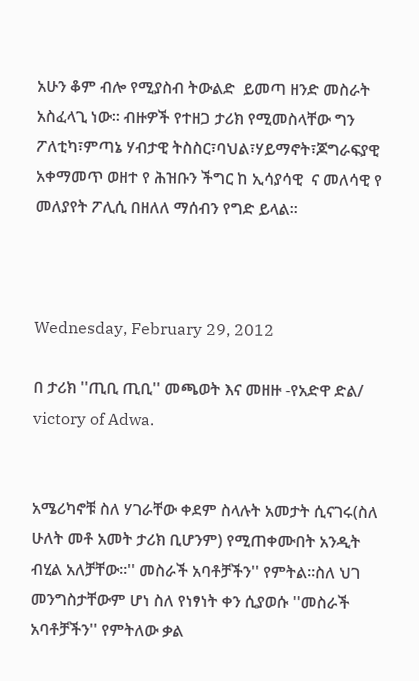አሁን ቆም ብሎ የሚያስብ ትውልድ  ይመጣ ዘንድ መስራት አስፈላጊ ነው። ብዙዎች የተዘጋ ታሪክ የሚመስላቸው ግን ፖለቲካ፣ምጣኔ ሃብታዊ ትስስር፣ባህል፣ሃይማኖት፣ጆግራፍያዊ አቀማመጥ ወዘተ የ ሕዝቡን ችግር ከ ኢሳያሳዊ  ና መለሳዊ የ መለያየት ፖሊሲ በዘለለ ማሰብን የግድ ይላል።



Wednesday, February 29, 2012

በ ታሪክ ''ጢቢ ጢቢ'' መጫወት እና መዘዙ -የአድዋ ድል/ victory of Adwa.


አሜሪካኖቹ ስለ ሃገራቸው ቀደም ስላሉት አመታት ሲናገሩ(ስለ ሁለት መቶ አመት ታሪክ ቢሆንም) የሚጠቀሙበት አንዲት ብሂል አለቻቸው።'' መስራች አባቶቻችን'' የምትል።ስለ ህገ መንግስታቸውም ሆነ ስለ የነፃነት ቀን ሲያወሱ ''መስራች አባቶቻችን'' የምትለው ቃል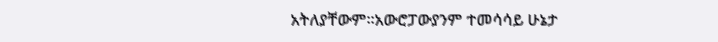አትለያቸውም።አውሮፓውያንም ተመሳሳይ ሁኔታ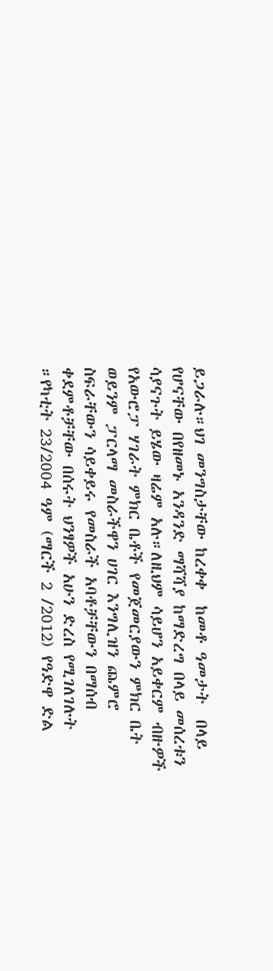ይጋራሉ።ህገ መንግስታቸው ከረቀቀ  ከመቶ ዓመታት  በላይ የሆናቸው በየዘመኑ አንዳንድ ማሻሻያ ከማድረግ በላይ መሰረቱን ሳያናጉት ይሄው ዛሬም አሉ።ለዚህም ሳይሆን አይቀርም ብዙዎች የአውሮፓ ሃገራት ምክር ቤቶች የመጀመርያውን ምክር ቤት ወይንም ፓርላማ መስራችዋን ሀገር እንግሊዝን ጨምሮ ስፍራቸውን ሳይቀይሩ የመስራች አባቶቻቸውን በማሰብ ቀደምቶቻቸው በሰሩት ህንፃዎች አሁን ድረስ የሚገለገሉት ።የካቲት 23/2004 ዓም (ማርች 2 /2012) የዓድዋ ድል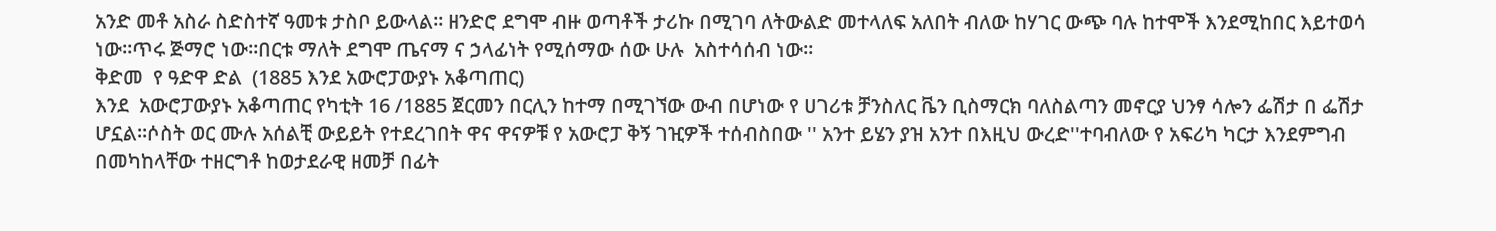አንድ መቶ አስራ ስድስተኛ ዓመቱ ታስቦ ይውላል። ዘንድሮ ደግሞ ብዙ ወጣቶች ታሪኩ በሚገባ ለትውልድ መተላለፍ አለበት ብለው ከሃገር ውጭ ባሉ ከተሞች እንደሚከበር እይተወሳ ነው።ጥሩ ጅማሮ ነው።በርቱ ማለት ደግሞ ጤናማ ና ኃላፊነት የሚሰማው ሰው ሁሉ  አስተሳሰብ ነው።
ቅድመ  የ ዓድዋ ድል  (1885 እንደ አውሮፓውያኑ አቆጣጠር)
እንደ  አውሮፓውያኑ አቆጣጠር የካቲት 16 /1885 ጀርመን በርሊን ከተማ በሚገኘው ውብ በሆነው የ ሀገሪቱ ቻንስለር ቬን ቢስማርክ ባለስልጣን መኖርያ ህንፃ ሳሎን ፌሽታ በ ፌሽታ ሆኗል።ሶስት ወር ሙሉ አሰልቺ ውይይት የተደረገበት ዋና ዋናዎቹ የ አውሮፓ ቅኝ ገዢዎች ተሰብስበው '' አንተ ይሄን ያዝ አንተ በእዚህ ውረድ''ተባብለው የ አፍሪካ ካርታ እንደምግብ በመካከላቸው ተዘርግቶ ከወታደራዊ ዘመቻ በፊት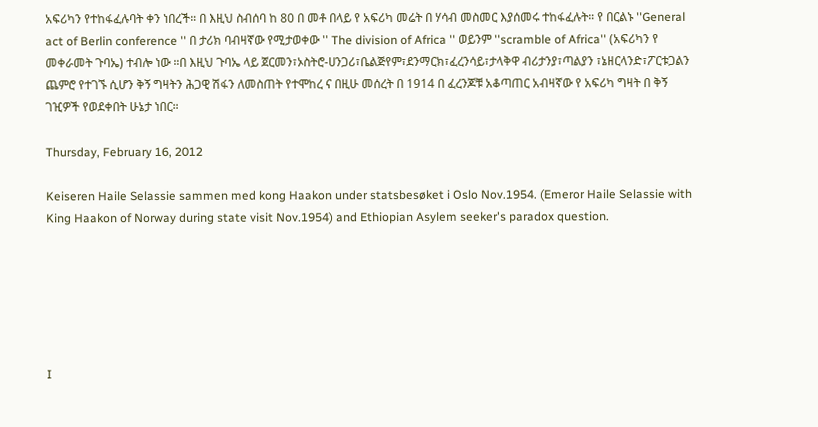አፍሪካን የተከፋፈሉባት ቀን ነበረች። በ እዚህ ስብሰባ ከ 80 በ መቶ በላይ የ አፍሪካ መሬት በ ሃሳብ መስመር እያሰመሩ ተከፋፈሉት። የ በርልኑ ''General act of Berlin conference '' በ ታሪክ ባብዛኛው የሚታወቀው '' The division of Africa '' ወይንም ''scramble of Africa'' (አፍሪካን የ መቀራመት ጉባኤ) ተብሎ ነው ።በ እዚህ ጉባኤ ላይ ጀርመን፣ኦስትሮ-ሀንጋሪ፣ቤልጅየም፣ደንማርክ፣ፈረንሳይ፣ታላቅዋ ብሪታንያ፣ጣልያን ፣ኔዘርላንድ፣ፖርቱጋልን ጨምሮ የተገኙ ሲሆን ቅኝ ግዛትን ሕጋዊ ሽፋን ለመስጠት የተሞከረ ና በዚሁ መሰረት በ 1914 በ ፈረንጆቹ አቆጣጠር አብዛኛው የ አፍሪካ ግዛት በ ቅኝ ገዢዎች የወደቀበት ሁኔታ ነበር።

Thursday, February 16, 2012

Keiseren Haile Selassie sammen med kong Haakon under statsbesøket i Oslo Nov.1954. (Emeror Haile Selassie with King Haakon of Norway during state visit Nov.1954) and Ethiopian Asylem seeker's paradox question.






I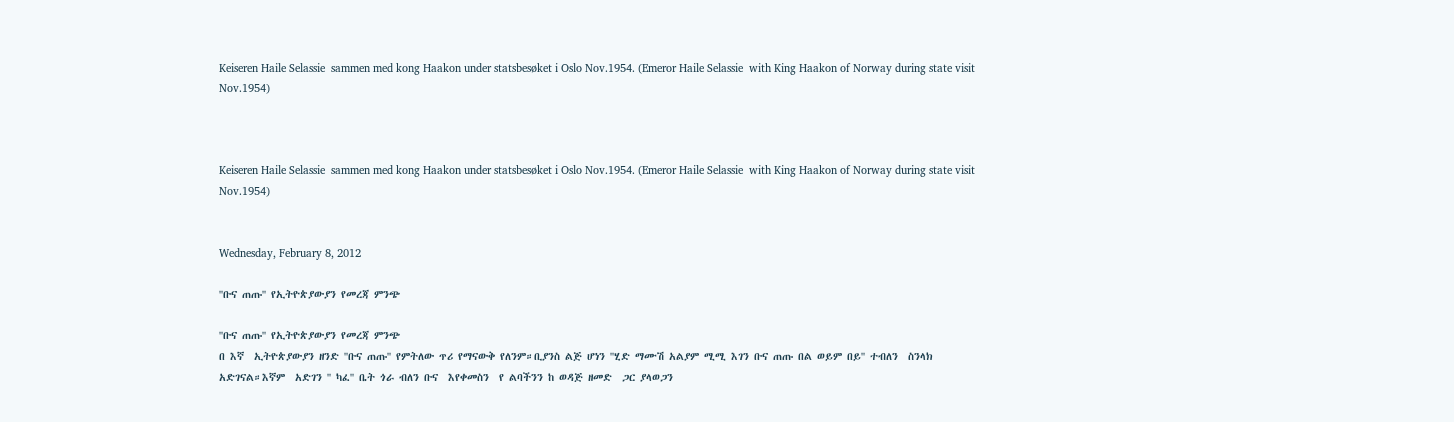Keiseren Haile Selassie  sammen med kong Haakon under statsbesøket i Oslo Nov.1954. (Emeror Haile Selassie  with King Haakon of Norway during state visit Nov.1954)



Keiseren Haile Selassie  sammen med kong Haakon under statsbesøket i Oslo Nov.1954. (Emeror Haile Selassie  with King Haakon of Norway during state visit Nov.1954)


Wednesday, February 8, 2012

''ቡና ጠጡ'' የኢትዮጵያውያን የመረጃ ምንጭ

''ቡና ጠጡ'' የኢትዮጵያውያን የመረጃ ምንጭ
በ እኛ  ኢትዮጵያውያን ዘንድ ''ቡና ጠጡ'' የምትለው ጥሪ የማናውቅ የለንም።ቢያንስ ልጅ ሆነን ''ሂድ ማሙሽ አልያም ሚሚ እገን ቡና ጠጡ በል ወይም በይ'' ተብለን  ስንላክ አድገናል።እኛም  አድገን '' ካፈ'' ቤት ጎራ ብለን ቡና  እየቀመስን  የ ልባችንን ከ ወዳጅ ዘመድ  ጋር ያላወጋን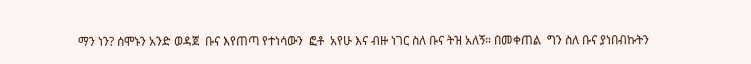ማን ነን? ሰሞኑን አንድ ወዳጀ  ቡና እየጠጣ የተነሳውን  ፎቶ  አየሁ እና ብዙ ነገር ስለ ቡና ትዝ አለኝ። በመቀጠል  ግን ስለ ቡና ያነበብኩትን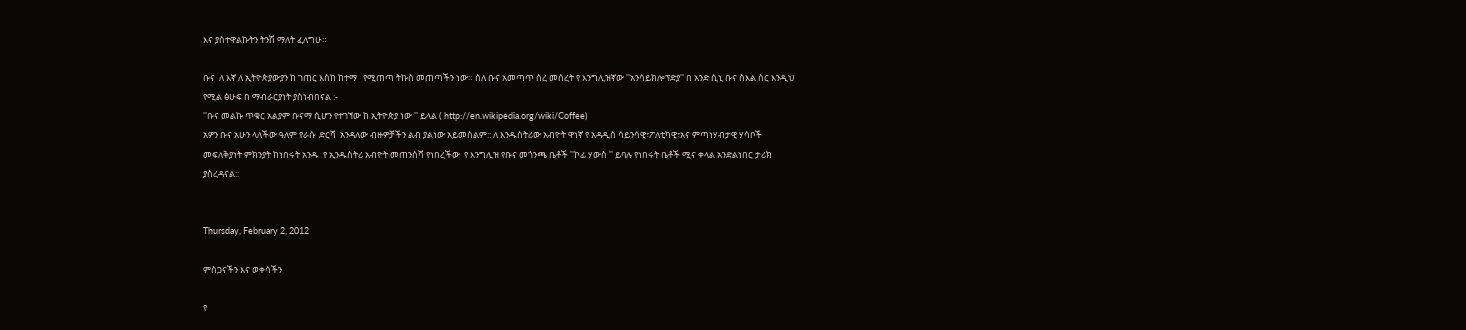እና ያስተዋልኩትን ትንሽ ማለት ፈለግሁ።

ቡና  ለ እኛ ለ ኢትዮጵያውያን ከ ገጠር እስከ ከተማ   የሚጠጣ ትኩስ መጠጣችን ነው። ስለ ቡና አመጣጥ ስረ መሰረት የ እንግሊዝኛው ''አንሳይክሎፕድያ'' በ አንድ ሲኒ ቡና ስእል ስር እንዲህ የሚል ፅሁፍ በ ማብራርያነት ያስነብበናል :-
''ቡና መልኩ ጥቁር አልያም ቡናማ ሲሆን የተገኘው ከ ኢትዮጵያ ነው '' ይላል ( http://en.wikipedia.org/wiki/Coffee)
አዎን ቡና አሁን ላለችው ዓለም የራሱ  ድርሻ  አንዳለው ብዙዎቻችን ልብ ያልነው አይመስልም:: ለ እንዱስትሪው አብዮት ዋነኛ የ አዳዲስ ሳይንሳዊ፣ፖለቲካዊ፣አና ምጣነሃብታዊ ሃሳቦች መፍለቅያነት ምክንያት ከነበሩት አንዱ  የ ኢንዱስትሪ አብዮት መጠንሰሻ የነበረችው  የ እንግሊዝ የቡና መጎንጫ ቤቶች ''ኮፊ ሃውስ '' ይባሉ የነበሩት ቤቶች ሚና ቀላል አንድልነበር ታሪክ ያስረዳናል::


Thursday, February 2, 2012

ምስጋናችን እና ወቀሳችን

የ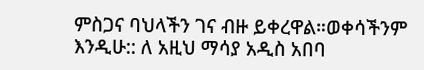ምስጋና ባህላችን ገና ብዙ ይቀረዋል።ወቀሳችንም እንዲሁ:: ለ አዚህ ማሳያ አዲስ አበባ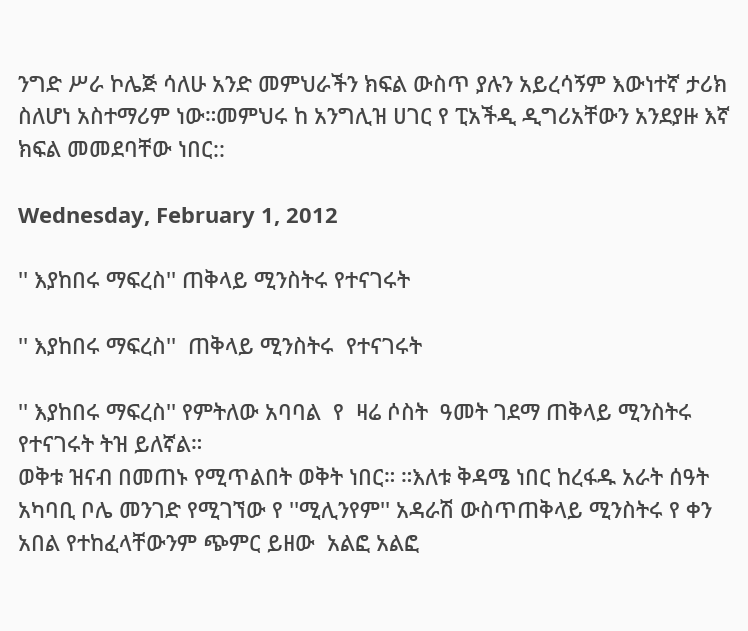ንግድ ሥራ ኮሌጅ ሳለሁ አንድ መምህራችን ክፍል ውስጥ ያሉን አይረሳኝም እውነተኛ ታሪክ ስለሆነ አስተማሪም ነው።መምህሩ ከ አንግሊዝ ሀገር የ ፒአችዲ ዲግሪአቸውን አንደያዙ እኛ ክፍል መመደባቸው ነበር::

Wednesday, February 1, 2012

'' እያከበሩ ማፍረስ'' ጠቅላይ ሚንስትሩ የተናገሩት

'' እያከበሩ ማፍረስ''  ጠቅላይ ሚንስትሩ  የተናገሩት

'' እያከበሩ ማፍረስ'' የምትለው አባባል  የ  ዛሬ ሶስት  ዓመት ገደማ ጠቅላይ ሚንስትሩ  የተናገሩት ትዝ ይለኛል።
ወቅቱ ዝናብ በመጠኑ የሚጥልበት ወቅት ነበር። ።እለቱ ቅዳሜ ነበር ከረፋዱ አራት ሰዓት አካባቢ ቦሌ መንገድ የሚገኘው የ ''ሚሊንየም'' አዳራሽ ውስጥጠቅላይ ሚንስትሩ የ ቀን አበል የተከፈላቸውንም ጭምር ይዘው  አልፎ አልፎ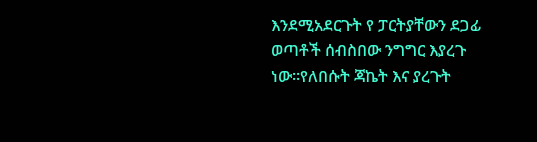እንደሚአደርጉት የ ፓርትያቸውን ደጋፊ ወጣቶች ሰብስበው ንግግር እያረጉ ነው።የለበሱት ጃኬት እና ያረጉት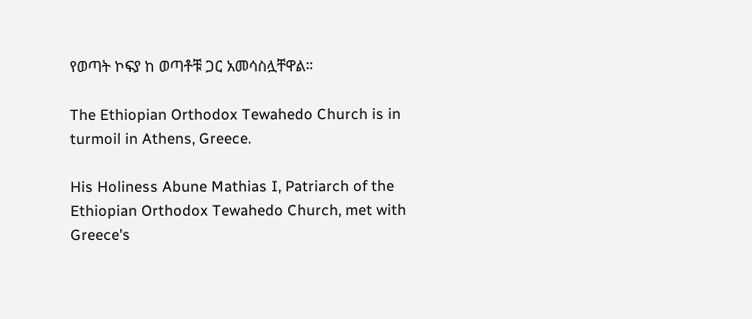የወጣት ኮፍያ ከ ወጣቶቹ ጋር አመሳስሏቸዋል።

The Ethiopian Orthodox Tewahedo Church is in turmoil in Athens, Greece.

His Holiness Abune Mathias I, Patriarch of the Ethiopian Orthodox Tewahedo Church, met with Greece's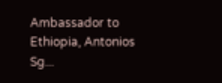Ambassador to Ethiopia, Antonios Sg...